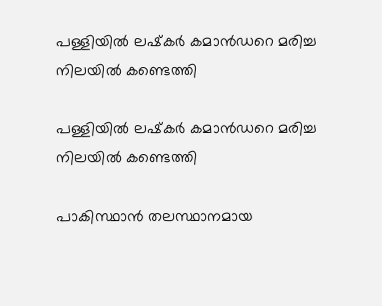പള്ളിയിൽ ലഷ്‌കർ കമാൻഡറെ മരിച്ച നിലയിൽ കണ്ടെത്തി

പള്ളിയിൽ ലഷ്‌കർ കമാൻഡറെ മരിച്ച നിലയിൽ കണ്ടെത്തി

പാകിസ്ഥാൻ തലസ്ഥാനമായ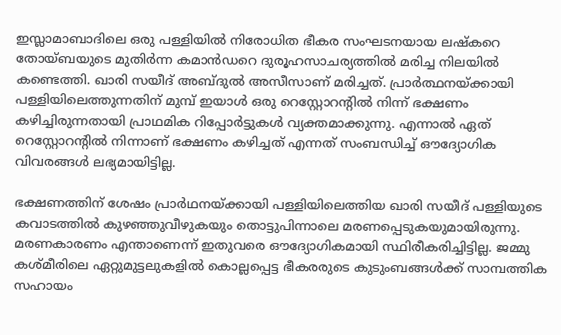ഇസ്ലാമാബാദിലെ ഒരു പള്ളിയിൽ നിരോധിത ഭീകര സംഘടനയായ ലഷ്‌കറെ തോയ്ബയുടെ മുതിർന്ന കമാൻഡറെ ദുരൂഹസാചര്യത്തിൽ മരിച്ച നിലയിൽ കണ്ടെത്തി. ഖാരി സയീദ് അബ്ദുൽ അസീസാണ് മരിച്ചത്. പ്രാർത്ഥനയ്ക്കായി പള്ളിയിലെത്തുന്നതിന് മുമ്പ് ഇയാൾ ഒരു റെസ്റ്റോറന്റിൽ നിന്ന് ഭക്ഷണം കഴിച്ചിരുന്നതായി പ്രാഥമിക റിപ്പോർട്ടുകൾ വ്യക്തമാക്കുന്നു. എന്നാൽ ഏത് റെസ്റ്റോറന്റിൽ നിന്നാണ് ഭക്ഷണം കഴിച്ചത് എന്നത് സംബന്ധിച്ച് ഔദ്യോഗിക വിവരങ്ങൾ ലഭ്യമായിട്ടില്ല.

ഭക്ഷണത്തിന് ശേഷം പ്രാർഥനയ്ക്കായി പള്ളിയിലെത്തിയ ഖാരി സയീദ് പള്ളിയുടെ കവാടത്തിൽ കുഴഞ്ഞുവീഴുകയും തൊട്ടുപിന്നാലെ മരണപ്പെടുകയുമായിരുന്നു. മരണകാരണം എന്താണെന്ന് ഇതുവരെ ഔദ്യോഗികമായി സ്ഥിരീകരിച്ചിട്ടില്ല. ജമ്മു കശ്മീരിലെ ഏറ്റുമുട്ടലുകളിൽ കൊല്ലപ്പെട്ട ഭീകരരുടെ കുടുംബങ്ങൾക്ക് സാമ്പത്തിക സഹായം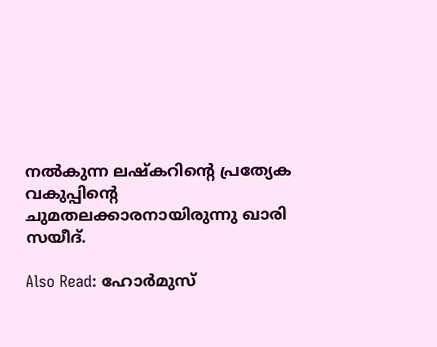നൽകുന്ന ലഷ്‌കറിന്റെ പ്രത്യേക വകുപ്പിന്റെ ചുമതലക്കാരനായിരുന്നു ഖാരി സയീദ്.

Also Read: ഹോർമുസ്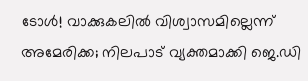ടോൾ! വാക്കുകലിൽ വിശ്വാസമില്ലെന്ന് അമേരിക്ക; നിലപാട് വ്യക്തമാക്കി ജെ.ഡി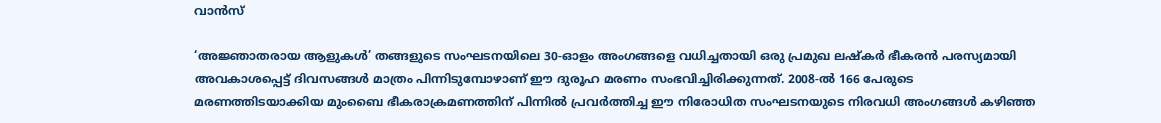വാൻസ്

‘അജ്ഞാതരായ ആളുകൾ’ തങ്ങളുടെ സംഘടനയിലെ 30-ഓളം അംഗങ്ങളെ വധിച്ചതായി ഒരു പ്രമുഖ ലഷ്‌കർ ഭീകരൻ പരസ്യമായി അവകാശപ്പെട്ട് ദിവസങ്ങൾ മാത്രം പിന്നിടുമ്പോഴാണ് ഈ ദുരൂഹ മരണം സംഭവിച്ചിരിക്കുന്നത്. 2008-ൽ 166 പേരുടെ മരണത്തിടയാക്കിയ മുംബൈ ഭീകരാക്രമണത്തിന് പിന്നിൽ പ്രവർത്തിച്ച ഈ നിരോധിത സംഘടനയുടെ നിരവധി അംഗങ്ങൾ കഴിഞ്ഞ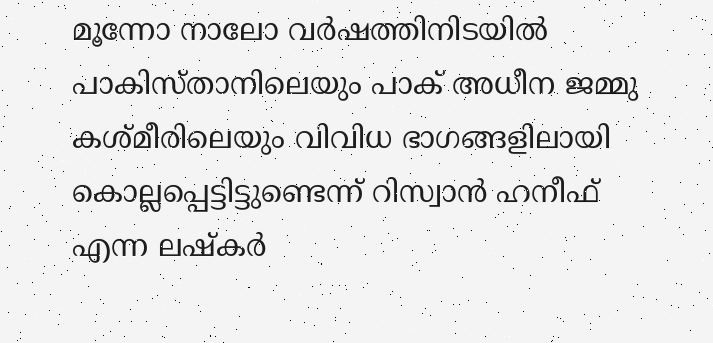മൂന്നോ നാലോ വർഷത്തിനിടയിൽ പാകിസ്താനിലെയും പാക് അധീന ജമ്മു കശ്മീരിലെയും വിവിധ ഭാഗങ്ങളിലായി കൊല്ലപ്പെട്ടിട്ടുണ്ടെന്ന് റിസ്വാൻ ഹനീഫ് എന്ന ലഷ്‌കർ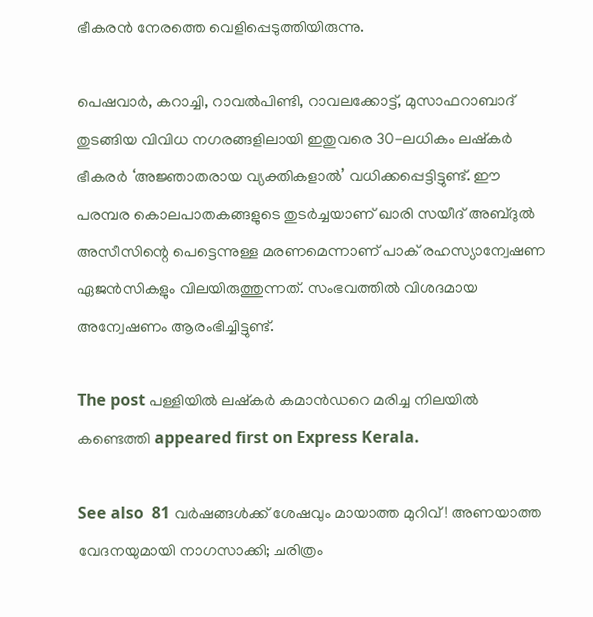ഭീകരൻ നേരത്തെ വെളിപ്പെടുത്തിയിരുന്നു.

പെഷവാർ, കറാച്ചി, റാവൽപിണ്ടി, റാവലക്കോട്ട്, മുസാഫറാബാദ് തുടങ്ങിയ വിവിധ നഗരങ്ങളിലായി ഇതുവരെ 30-ലധികം ലഷ്‌കർ ഭീകരർ ‘അജ്ഞാതരായ വ്യക്തികളാൽ’ വധിക്കപ്പെട്ടിട്ടുണ്ട്. ഈ പരമ്പര കൊലപാതകങ്ങളുടെ തുടർച്ചയാണ് ഖാരി സയീദ് അബ്ദുൽ അസീസിന്റെ പെട്ടെന്നുള്ള മരണമെന്നാണ് പാക് രഹസ്യാന്വേഷണ ഏജൻസികളും വിലയിരുത്തുന്നത്. സംഭവത്തിൽ വിശദമായ അന്വേഷണം ആരംഭിച്ചിട്ടുണ്ട്.

The post പള്ളിയിൽ ലഷ്‌കർ കമാൻഡറെ മരിച്ച നിലയിൽ കണ്ടെത്തി appeared first on Express Kerala.

See also  81 വർഷങ്ങൾക്ക് ശേഷവും മായാത്ത മുറിവ്! അണയാത്ത വേദനയുമായി നാഗസാക്കി; ചരിത്രം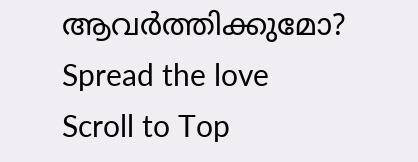ആവർത്തിക്കുമോ?
Spread the love
Scroll to Top